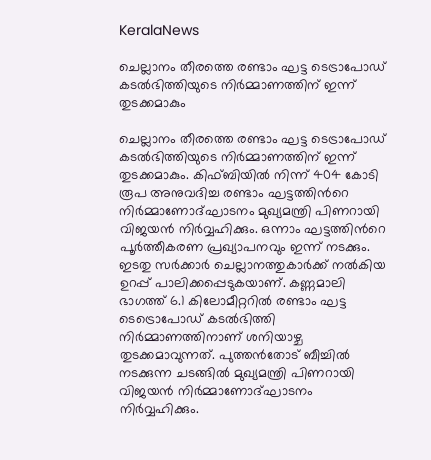KeralaNews

ചെല്ലാനം തീരത്തെ രണ്ടാം ഘട്ട ടെട്രാപോഡ് കടല്‍ഭിത്തിയുടെ നിര്‍മ്മാണത്തിന് ഇന്ന് തുടക്കമാകും

ചെല്ലാനം തീരത്തെ രണ്ടാം ഘട്ട ടെട്രാപോഡ് കടല്‍ഭിത്തിയുടെ നിര്‍മ്മാണത്തിന് ഇന്ന് തുടക്കമാകും. കിഫ്ബിയില്‍ നിന്ന് 404 കോടി രൂപ അനുവദിച്ച രണ്ടാം ഘട്ടത്തിന്‍റെ നിര്‍മ്മാണോദ്ഘാടനം മുഖ്യമന്ത്രി പിണറായി വിജയന്‍ നിര്‍വ്വഹിക്കും. ഒന്നാം ഘട്ടത്തിന്‍റെ പൂര്‍ത്തീകരണ പ്രഖ്യാപനവും ഇന്ന് നടക്കും. ഇടതു സര്‍ക്കാര്‍ ചെല്ലാനത്തുകാര്‍ക്ക് നല്‍കിയ ഉറപ്പ് പാലിക്കപ്പെടുകയാണ്. കണ്ണമാലി ഭാഗത്ത് 6.1 കിലോമീറ്ററില്‍ രണ്ടാം ഘട്ട ടെട്രൊപോഡ് കടല്‍ഭിത്തി നിര്‍മ്മാണത്തിനാണ് ശനിയാഴ്ച തുടക്കമാവുന്നത്. പുത്തന്‍തോട് ബീച്ചില്‍ നടക്കുന്ന ചടങ്ങില്‍ മുഖ്യമന്ത്രി പിണറായി വിജയന്‍ നിര്‍മ്മാണോദ്ഘാടനം നിര്‍വ്വഹിക്കും.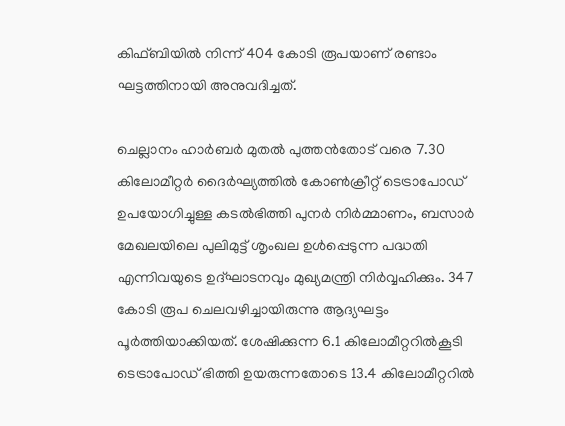കിഫ്ബിയില്‍ നിന്ന് 404 കോടി രൂപയാണ് രണ്ടാം ഘട്ടത്തിനായി അനുവദിച്ചത്.

ചെല്ലാനം ഹാർബർ മുതൽ പുത്തൻതോട് വരെ 7.30 കിലോമീറ്റർ ദൈർഘ്യത്തിൽ കോൺക്രീറ്റ് ടെട്രാപോഡ് ഉപയോഗിച്ചുള്ള കടൽഭിത്തി പുനർ നിർമ്മാണം, ബസാർ മേഖലയിലെ പുലിമുട്ട് ശൃംഖല ഉൾപ്പെടുന്ന പദ്ധതി എന്നിവയുടെ ഉദ്ഘാടനവും മുഖ്യമന്ത്രി നിര്‍വ്വഹിക്കും. 347 കോടി രൂപ ചെലവഴിച്ചായിരുന്നു ആദ്യഘട്ടം പൂര്‍ത്തിയാക്കിയത്. ശേഷിക്കുന്ന 6.1 കിലോമീറ്ററില്‍കൂടി ടെട്രാപോഡ് ഭിത്തി ഉയരുന്നതോടെ 13.4 കിലോമീറ്ററില്‍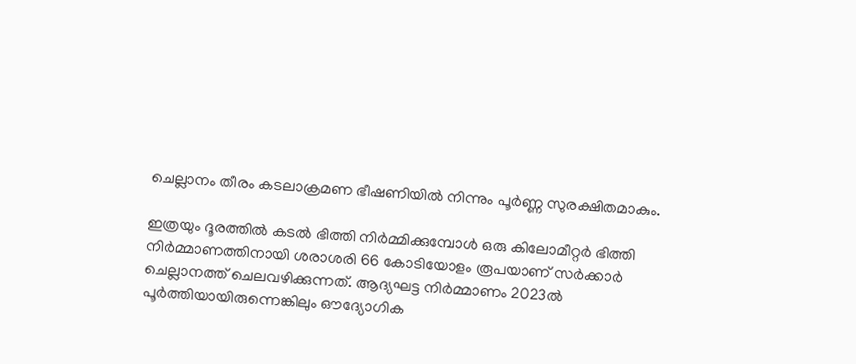ചെല്ലാനം തീരം കടലാക്രമണ ഭീഷണിയില്‍ നിന്നും പൂര്‍ണ്ണ സുരക്ഷിതമാകും.

ഇത്രയും ദൂരത്തില്‍ കടല്‍ ഭിത്തി നിര്‍മ്മിക്കുമ്പോള്‍ ഒരു കിലോമീറ്റര്‍ ഭിത്തി നിര്‍മ്മാണത്തിനായി ശരാശരി 66 കോടിയോളം രൂപയാണ് സര്‍ക്കാര്‍ ചെല്ലാനത്ത് ചെലവഴിക്കുന്നത്. ആദ്യഘട്ട നിര്‍മ്മാണം 2023ല്‍ പൂര്‍ത്തിയായിരുന്നെങ്കിലും ഔദ്യോഗിക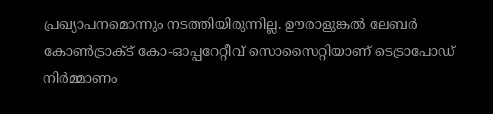പ്രഖ്യാപനമൊന്നും നടത്തിയിരുന്നില്ല. ഊരാളുങ്കല്‍ ലേബര്‍ കോണ്‍ട്രാക്ട് കോ-ഓപ്പറേറ്റീവ് സൊസൈറ്റിയാണ് ടെട്രാപോഡ് നിര്‍മ്മാണം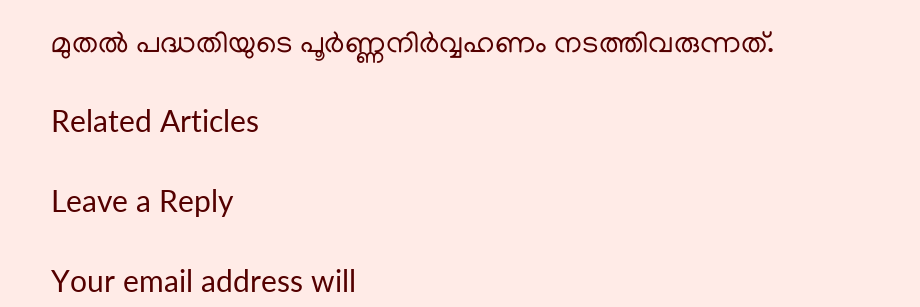മുതല്‍ പദ്ധതിയുടെ പൂര്‍ണ്ണനിര്‍വ്വഹണം നടത്തിവരുന്നത്.

Related Articles

Leave a Reply

Your email address will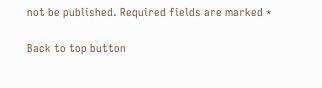not be published. Required fields are marked *

Back to top button